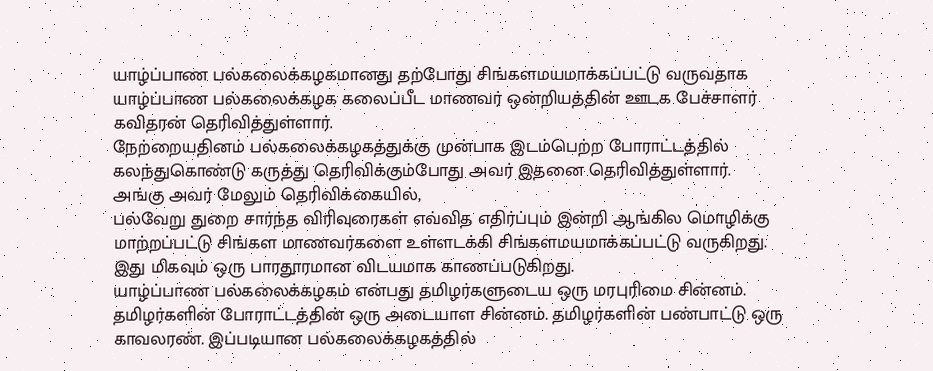யாழ்ப்பாண பல்கலைக்கழகமானது தற்போது சிங்களமயமாக்கப்பட்டு வருவதாக யாழ்ப்பாண பல்கலைக்கழக கலைப்பீட மாணவர் ஒன்றியத்தின் ஊடக பேச்சாளர் கவிதரன் தெரிவித்துள்ளார்.
நேற்றையதினம் பல்கலைக்கழகத்துக்கு முன்பாக இடம்பெற்ற போராட்டத்தில் கலந்துகொண்டு கருத்து தெரிவிக்கும்போது அவர் இதனை தெரிவித்துள்ளார்.
அங்கு அவர் மேலும் தெரிவிக்கையில்,
பல்வேறு துறை சார்ந்த விரிவுரைகள் எவ்வித எதிர்ப்பும் இன்றி ஆங்கில மொழிக்கு மாற்றப்பட்டு சிங்கள மாணவர்களை உள்ளடக்கி சிங்களமயமாக்கப்பட்டு வருகிறது.
இது மிகவும் ஒரு பாரதூரமான விடயமாக காணப்படுகிறது.
யாழ்ப்பாண பல்கலைக்கழகம் என்பது தமிழர்களுடைய ஒரு மரபுரிமை சின்னம்.
தமிழர்களின் போராட்டத்தின் ஒரு அடையாள சின்னம். தமிழர்களின் பண்பாட்டு ஒரு காவலரண். இப்படியான பல்கலைக்கழகத்தில்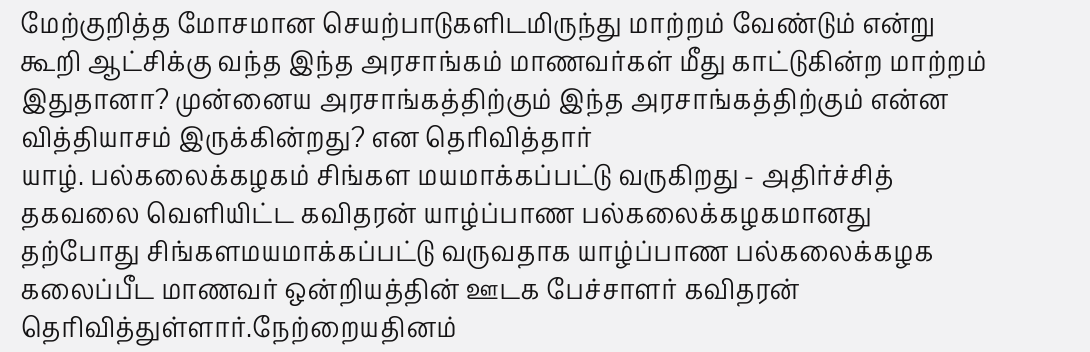மேற்குறித்த மோசமான செயற்பாடுகளிடமிருந்து மாற்றம் வேண்டும் என்று கூறி ஆட்சிக்கு வந்த இந்த அரசாங்கம் மாணவர்கள் மீது காட்டுகின்ற மாற்றம் இதுதானா? முன்னைய அரசாங்கத்திற்கும் இந்த அரசாங்கத்திற்கும் என்ன வித்தியாசம் இருக்கின்றது? என தெரிவித்தார்
யாழ். பல்கலைக்கழகம் சிங்கள மயமாக்கப்பட்டு வருகிறது - அதிர்ச்சித் தகவலை வெளியிட்ட கவிதரன் யாழ்ப்பாண பல்கலைக்கழகமானது தற்போது சிங்களமயமாக்கப்பட்டு வருவதாக யாழ்ப்பாண பல்கலைக்கழக கலைப்பீட மாணவர் ஒன்றியத்தின் ஊடக பேச்சாளர் கவிதரன் தெரிவித்துள்ளார்.நேற்றையதினம்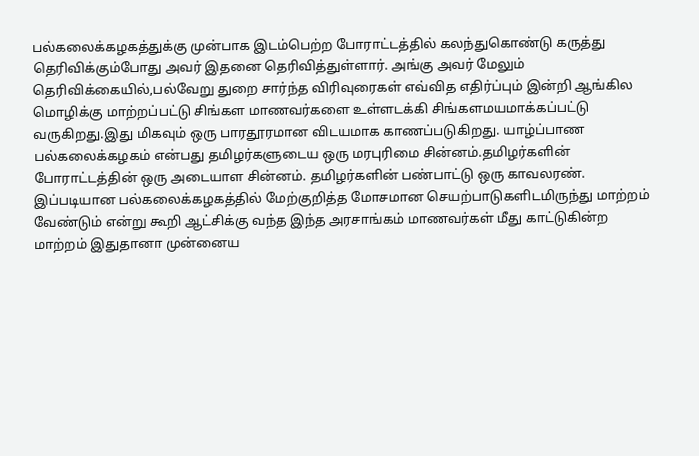பல்கலைக்கழகத்துக்கு முன்பாக இடம்பெற்ற போராட்டத்தில் கலந்துகொண்டு கருத்து தெரிவிக்கும்போது அவர் இதனை தெரிவித்துள்ளார். அங்கு அவர் மேலும் தெரிவிக்கையில்,பல்வேறு துறை சார்ந்த விரிவுரைகள் எவ்வித எதிர்ப்பும் இன்றி ஆங்கில மொழிக்கு மாற்றப்பட்டு சிங்கள மாணவர்களை உள்ளடக்கி சிங்களமயமாக்கப்பட்டு வருகிறது.இது மிகவும் ஒரு பாரதூரமான விடயமாக காணப்படுகிறது. யாழ்ப்பாண பல்கலைக்கழகம் என்பது தமிழர்களுடைய ஒரு மரபுரிமை சின்னம்.தமிழர்களின் போராட்டத்தின் ஒரு அடையாள சின்னம். தமிழர்களின் பண்பாட்டு ஒரு காவலரண். இப்படியான பல்கலைக்கழகத்தில் மேற்குறித்த மோசமான செயற்பாடுகளிடமிருந்து மாற்றம் வேண்டும் என்று கூறி ஆட்சிக்கு வந்த இந்த அரசாங்கம் மாணவர்கள் மீது காட்டுகின்ற மாற்றம் இதுதானா முன்னைய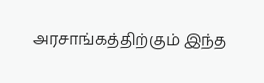அரசாங்கத்திற்கும் இந்த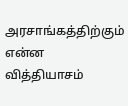அரசாங்கத்திற்கும் என்ன வித்தியாசம்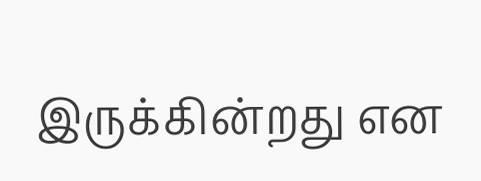இருக்கின்றது என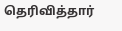தெரிவித்தார்